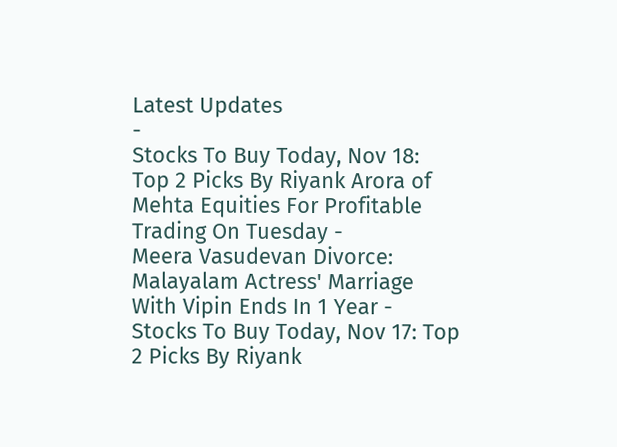Latest Updates
-
Stocks To Buy Today, Nov 18: Top 2 Picks By Riyank Arora of Mehta Equities For Profitable Trading On Tuesday -
Meera Vasudevan Divorce: Malayalam Actress' Marriage With Vipin Ends In 1 Year -
Stocks To Buy Today, Nov 17: Top 2 Picks By Riyank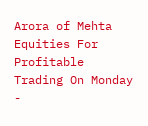Arora of Mehta Equities For Profitable Trading On Monday -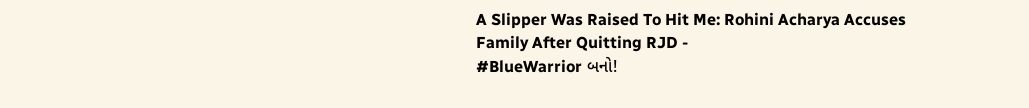A Slipper Was Raised To Hit Me: Rohini Acharya Accuses Family After Quitting RJD -
#BlueWarrior બનો!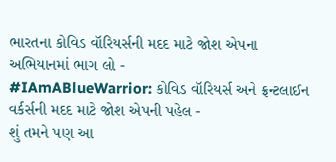ભારતના કોવિડ વૉરિયર્સની મદદ માટે જોશ એપના અભિયાનમાં ભાગ લો -
#IAmABlueWarrior: કોવિડ વૉરિયર્સ અને ફ્રન્ટલાઈન વર્કર્સની મદદ માટે જોશ એપની પહેલ -
શું તમને પણ આ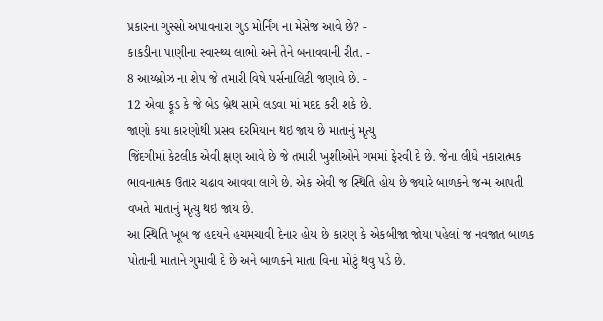પ્રકારના ગુસ્સો અપાવનારા ગુડ મોર્નિંગ ના મેસેજ આવે છે? -
કાકડીના પાણીના સ્વાસ્થ્ય લાભો અને તેને બનાવવાની રીત. -
8 આય્બ્રોઝ ના શેપ જે તમારી વિષે પર્સનાલિટી જણાવે છે. -
12 એવા ફૂડ કે જે બેડ બ્રેથ સામે લડવા માં મદદ કરી શકે છે.
જાણો કયા કારણોથી પ્રસવ દરમિયાન થઇ જાય છે માતાનું મૃત્યુ
જિંદગીમાં કેટલીક એવી ક્ષણ આવે છે જે તમારી ખુશીઓને ગમમાં ફેરવી દે છે. જેના લીધે નકારાત્મક ભાવનાત્મક ઉતાર ચઢાવ આવવા લાગે છે. એક એવી જ સ્થિતિ હોય છે જ્યારે બાળકને જન્મ આપતી વખતે માતાનું મૃત્યુ થઇ જાય છે.
આ સ્થિતિ ખૂબ જ હદયને હચમચાવી દેનાર હોય છે કારણ કે એકબીજા જોયા પહેલાં જ નવજાત બાળક પોતાની માતાને ગુમાવી દે છે અને બાળકને માતા વિના મોટું થવુ પડે છે.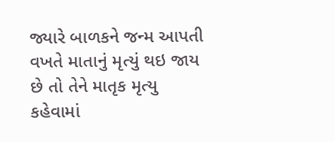જ્યારે બાળકને જન્મ આપતી વખતે માતાનું મૃત્યું થઇ જાય છે તો તેને માતૃક મૃત્યુ કહેવામાં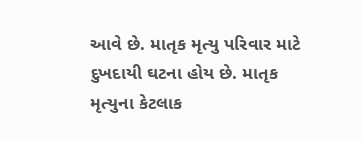આવે છે. માતૃક મૃત્યુ પરિવાર માટે દુખદાયી ઘટના હોય છે. માતૃક મૃત્યુના કેટલાક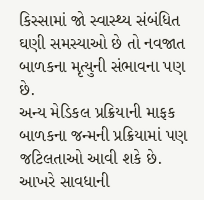કિસ્સામાં જો સ્વાસ્થ્ય સંબંધિત ઘણી સમસ્યાઓ છે તો નવજાત બાળકના મૃત્યુની સંભાવના પણ છે.
અન્ય મેડિકલ પ્રક્રિયાની માફક બાળકના જન્મની પ્રક્રિયામાં પણ જટિલતાઓ આવી શકે છે. આખરે સાવધાની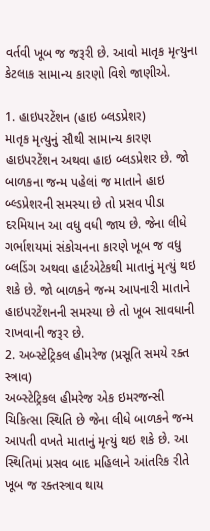વર્તવી ખૂબ જ જરૂરી છે. આવો માતૃક મૃત્યુના કેટલાક સામાન્ય કારણો વિશે જાણીએ.

1. હાઇપરટેંશન (હાઇ બ્લડપ્રેશર)
માતૃક મૃત્યુનું સૌથી સામાન્ય કારણ હાઇપરટેંશન અથવા હાઇ બ્લડપ્રેશર છે. જો બાળકના જન્મ પહેલાં જ માતાને હાઇ બ્લ્ડપ્રેશરની સમસ્યા છે તો પ્રસવ પીડા દરમિયાન આ વધુ વધી જાય છે. જેના લીધે ગર્ભાશયમાં સંકોચનના કારણે ખૂબ જ વધુ બ્લડિંગ અથવા હાર્ટએટેકથી માતાનું મૃત્યું થઇ શકે છે. જો બાળકને જન્મ આપનારી માતાને હાઇપરટેંશનની સમસ્યા છે તો ખૂબ સાવધાની રાખવાની જરૂર છે.
2. અબ્સ્ટેટ્રિકલ હીમરેજ (પ્રસૂતિ સમયે રક્ત સ્ત્રાવ)
અબ્સ્ટેટ્રિકલ હીમરેજ એક ઇમરજન્સી ચિકિત્સા સ્થિતિ છે જેના લીધે બાળકને જન્મ આપતી વખતે માતાનું મૃત્યું થઇ શકે છે. આ સ્થિતિમાં પ્રસવ બાદ મહિલાને આંતરિક રીતે ખૂબ જ રક્તસ્ત્રાવ થાય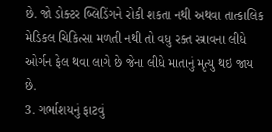છે. જો ડોક્ટર બ્લિડિંગને રોકી શકતા નથી અથવા તાત્કાલિક મેડિકલ ચિકિત્સા મળતી નથી તો વધુ રક્ત સ્ત્રાવના લીધે ઓર્ગન ફેલ થવા લાગે છે જેના લીધે માતાનું મૃત્યુ થઇ જાય છે.
3. ગર્ભાશયનું ફાટવું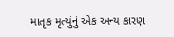માતૃક મૃત્યુંનું એક અન્ય કારણ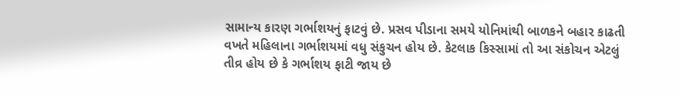સામાન્ય કારણ ગર્ભાશયનું ફાટવું છે. પ્રસવ પીડાના સમયે યોનિમાંથી બાળકને બહાર કાઢતી વખતે મહિલાના ગર્ભાશયમાં વધુ સંકુચન હોય છે. કેટલાક કિસ્સામાં તો આ સંકોચન એટલું તીવ્ર હોય છે કે ગર્ભાશય ફાટી જાય છે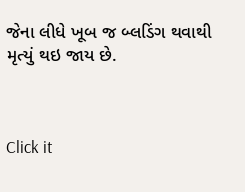જેના લીધે ખૂબ જ બ્લડિંગ થવાથી મૃત્યું થઇ જાય છે.



Click it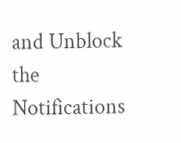and Unblock the Notifications